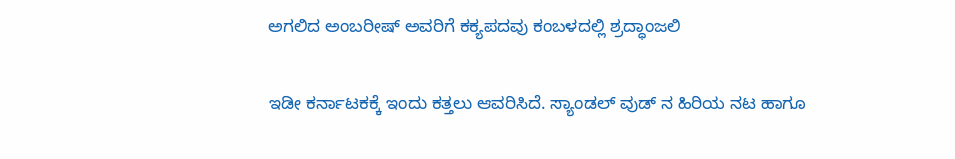ಅಗಲಿದ ಅಂಬರೀಷ್ ಅವರಿಗೆ ಕಕ್ಯಪದವು ಕಂಬಳದಲ್ಲಿ ಶ್ರದ್ಧಾಂಜಲಿ

ಇಡೀ ಕರ್ನಾಟಕಕ್ಕೆ ಇಂದು ಕತ್ತಲು ಆವರಿಸಿದೆ. ಸ್ಯಾಂಡಲ್ ವುಡ್ ನ ಹಿರಿಯ ನಟ ಹಾಗೂ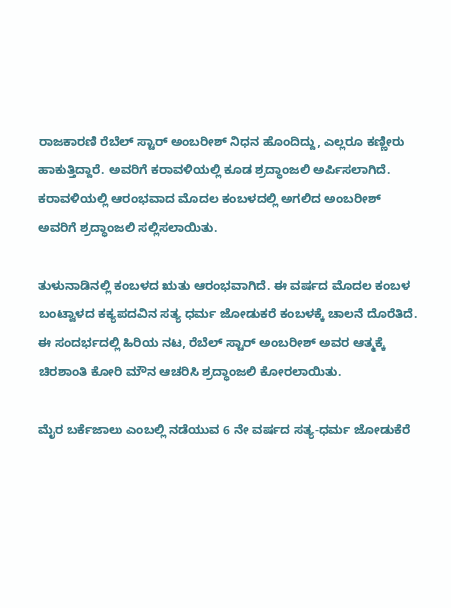ರಾಜಕಾರಣಿ ರೆಬೆಲ್ ಸ್ಟಾರ್ ಅಂಬರೀಶ್ ನಿಧನ ಹೊಂದಿದ್ದು, ಎಲ್ಲರೂ ಕಣ್ಣೀರು ಹಾಕುತ್ತಿದ್ದಾರೆ. ಅವರಿಗೆ ಕರಾವಳಿಯಲ್ಲಿ ಕೂಡ ಶ್ರದ್ಧಾಂಜಲಿ ಅರ್ಪಿಸಲಾಗಿದೆ. ಕರಾವಳಿಯಲ್ಲಿ ಆರಂಭವಾದ ಮೊದಲ ಕಂಬಳದಲ್ಲಿ ಅಗಲಿದ ಅಂಬರೀಶ್ ಅವರಿಗೆ ಶ್ರದ್ಧಾಂಜಲಿ ಸಲ್ಲಿಸಲಾಯಿತು.

ತುಳುನಾಡಿನಲ್ಲಿ ಕಂಬಳದ ಋತು ಆರಂಭವಾಗಿದೆ. ಈ ವರ್ಷದ ಮೊದಲ ಕಂಬಳ ಬಂಟ್ವಾಳದ ಕಕ್ಯಪದವಿನ ಸತ್ಯ ಧರ್ಮ ಜೋಡುಕರೆ ಕಂಬಳಕ್ಕೆ ಚಾಲನೆ ದೊರೆತಿದೆ. ಈ ಸಂದರ್ಭದಲ್ಲಿ ಹಿರಿಯ ನಟ, ರೆಬೆಲ್ ಸ್ಟಾರ್ ಅಂಬರೀಶ್ ಅವರ ಆತ್ಮಕ್ಕೆ ಚಿರಶಾಂತಿ ಕೋರಿ ಮೌನ ಆಚರಿಸಿ ಶ್ರದ್ಧಾಂಜಲಿ ಕೋರಲಾಯಿತು.

ಮೈರ ಬರ್ಕೆಜಾಲು ಎಂಬಲ್ಲಿ ನಡೆಯುವ 6 ನೇ ವರ್ಷದ ಸತ್ಯ-ಧರ್ಮ ಜೋಡುಕೆರೆ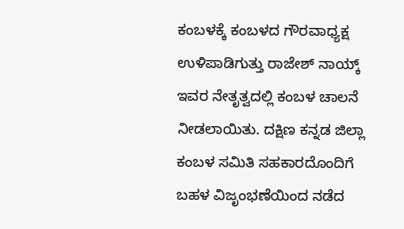ಕಂಬಳಕ್ಕೆ ಕಂಬಳದ ಗೌರವಾಧ್ಯಕ್ಷ ಉಳಿಪಾಡಿಗುತ್ತು ರಾಜೇಶ್ ನಾಯ್ಕ್ ಇವರ ನೇತೃತ್ವದಲ್ಲಿ ಕಂಬಳ ಚಾಲನೆ ನೀಡಲಾಯಿತು. ದಕ್ಷಿಣ ಕನ್ನಡ ಜಿಲ್ಲಾ ಕಂಬಳ ಸಮಿತಿ ಸಹಕಾರದೊಂದಿಗೆ ಬಹಳ ವಿಜೃಂಭಣೆಯಿಂದ ನಡೆದ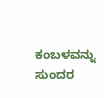ಕಂಬಳವನ್ನು ಸುಂದರ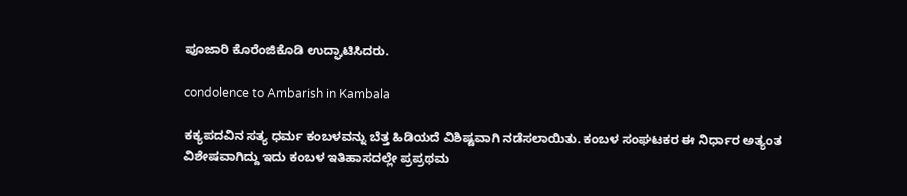ಪೂಜಾರಿ ಕೊರೆಂಜಿಕೊಡಿ ಉದ್ಘಾಟಿಸಿದರು.

condolence to Ambarish in Kambala

ಕಕ್ಯಪದವಿನ ಸತ್ಯ ಧರ್ಮ ಕಂಬಳವನ್ನು ಬೆತ್ತ ಹಿಡಿಯದೆ ವಿಶಿಷ್ಟವಾಗಿ ನಡೆಸಲಾಯಿತು. ಕಂಬಳ ಸಂಘಟಕರ ಈ ನಿರ್ಧಾರ ಅತ್ಯಂತ ವಿಶೇಷವಾಗಿದ್ದು ಇದು ಕಂಬಳ ಇತಿಹಾಸದಲ್ಲೇ ಪ್ರಪ್ರಥಮ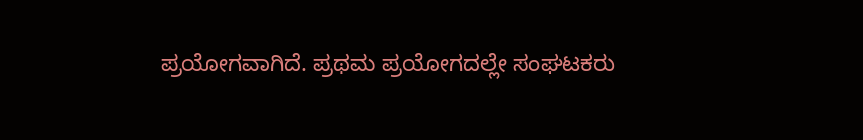ಪ್ರಯೋಗವಾಗಿದೆ. ಪ್ರಥಮ ಪ್ರಯೋಗದಲ್ಲೇ ಸಂಘಟಕರು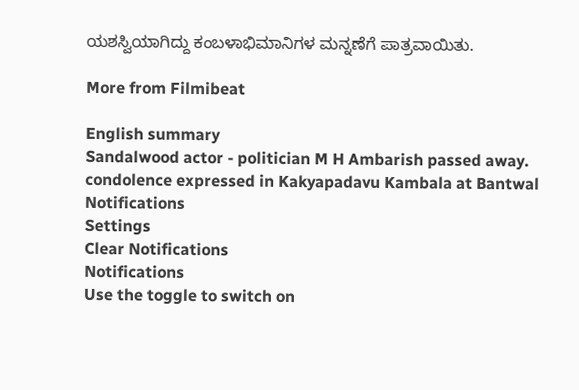ಯಶಸ್ವಿಯಾಗಿದ್ದು ಕಂಬಳಾಭಿಮಾನಿಗಳ ಮನ್ನಣೆಗೆ ಪಾತ್ರವಾಯಿತು.

More from Filmibeat

English summary
Sandalwood actor - politician M H Ambarish passed away. condolence expressed in Kakyapadavu Kambala at Bantwal
Notifications
Settings
Clear Notifications
Notifications
Use the toggle to switch on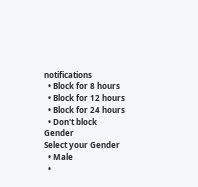notifications
  • Block for 8 hours
  • Block for 12 hours
  • Block for 24 hours
  • Don't block
Gender
Select your Gender
  • Male
  •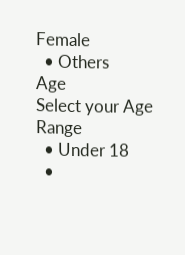Female
  • Others
Age
Select your Age Range
  • Under 18
  •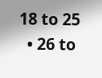18 to 25
  • 26 to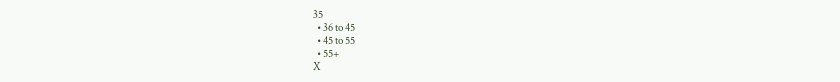35
  • 36 to 45
  • 45 to 55
  • 55+
X